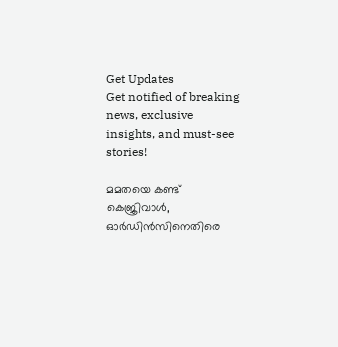Get Updates
Get notified of breaking news, exclusive insights, and must-see stories!

മമതയെ കണ്ട് കെജ്രിവാള്‍, ഓര്‍ഡിന്‍സിനെതിരെ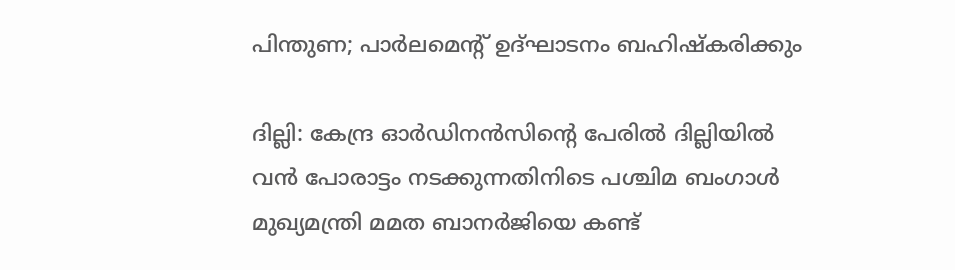പിന്തുണ; പാര്‍ലമെന്റ് ഉദ്ഘാടനം ബഹിഷ്‌കരിക്കും

ദില്ലി: കേന്ദ്ര ഓര്‍ഡിനന്‍സിന്റെ പേരില്‍ ദില്ലിയില്‍ വന്‍ പോരാട്ടം നടക്കുന്നതിനിടെ പശ്ചിമ ബംഗാള്‍ മുഖ്യമന്ത്രി മമത ബാനര്‍ജിയെ കണ്ട്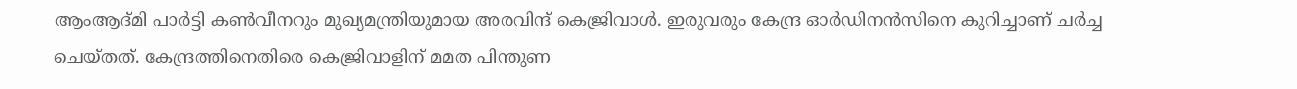ആംആദ്മി പാർട്ടി കണ്‍വീനറും മുഖ്യമന്ത്രിയുമായ അരവിന്ദ് കെജ്രിവാള്‍. ഇരുവരും കേന്ദ്ര ഓര്‍ഡിനന്‍സിനെ കുറിച്ചാണ് ചര്‍ച്ച ചെയ്തത്. കേന്ദ്രത്തിനെതിരെ കെജ്രിവാളിന് മമത പിന്തുണ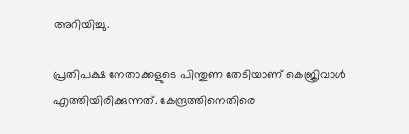അറിയിച്ചു.

പ്രതിപക്ഷ നേതാക്കളുടെ പിന്തുണ തേടിയാണ് കെജ്രിവാള്‍ എത്തിയിരിക്കുന്നത്. കേന്ദ്രത്തിനെതിരെ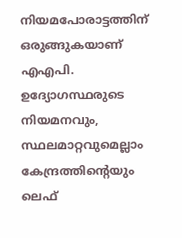നിയമപോരാട്ടത്തിന് ഒരുങ്ങുകയാണ് എഎപി. ഉദ്യോഗസ്ഥരുടെ നിയമനവും, സ്ഥലമാറ്റവുമെല്ലാം കേന്ദ്രത്തിന്റെയും ലെഫ്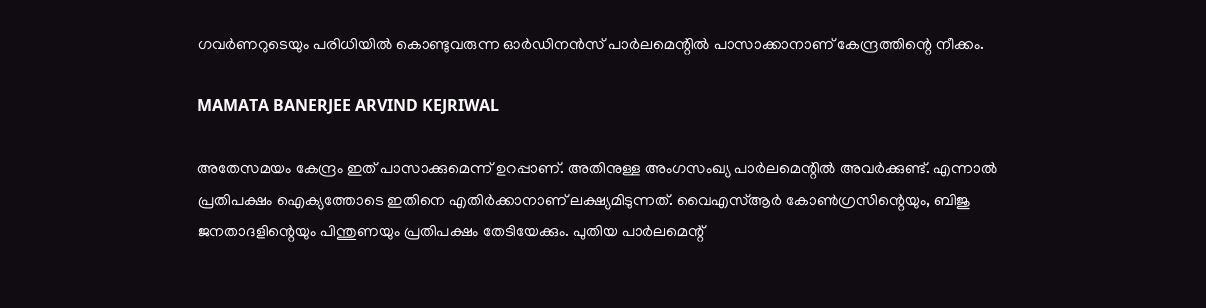ഗവര്‍ണറുടെയും പരിധിയില്‍ കൊണ്ടുവരുന്ന ഓര്‍ഡിനന്‍സ് പാര്‍ലമെന്റില്‍ പാസാക്കാനാണ് കേന്ദ്രത്തിന്റെ നീക്കം.

MAMATA BANERJEE ARVIND KEJRIWAL

അതേസമയം കേന്ദ്രം ഇത് പാസാക്കുമെന്ന് ഉറപ്പാണ്. അതിനുള്ള അംഗസംഖ്യ പാര്‍ലമെന്റില്‍ അവര്‍ക്കുണ്ട്. എന്നാല്‍ പ്രതിപക്ഷം ഐക്യത്തോടെ ഇതിനെ എതിര്‍ക്കാനാണ് ലക്ഷ്യമിടുന്നത്. വൈഎസ്ആര്‍ കോണ്‍ഗ്രസിന്റെയും, ബിജു ജനതാദളിന്റെയും പിന്തുണയും പ്രതിപക്ഷം തേടിയേക്കും. പുതിയ പാര്‍ലമെന്റ്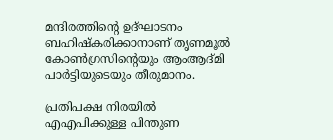മന്ദിരത്തിന്റെ ഉദ്ഘാടനം ബഹിഷ്‌കരിക്കാനാണ് തൃണമൂല്‍ കോണ്‍ഗ്രസിന്റെയും ആംആദ്മി പാര്‍ട്ടിയുടെയും തീരുമാനം.

പ്രതിപക്ഷ നിരയില്‍ എഎപിക്കുള്ള പിന്തുണ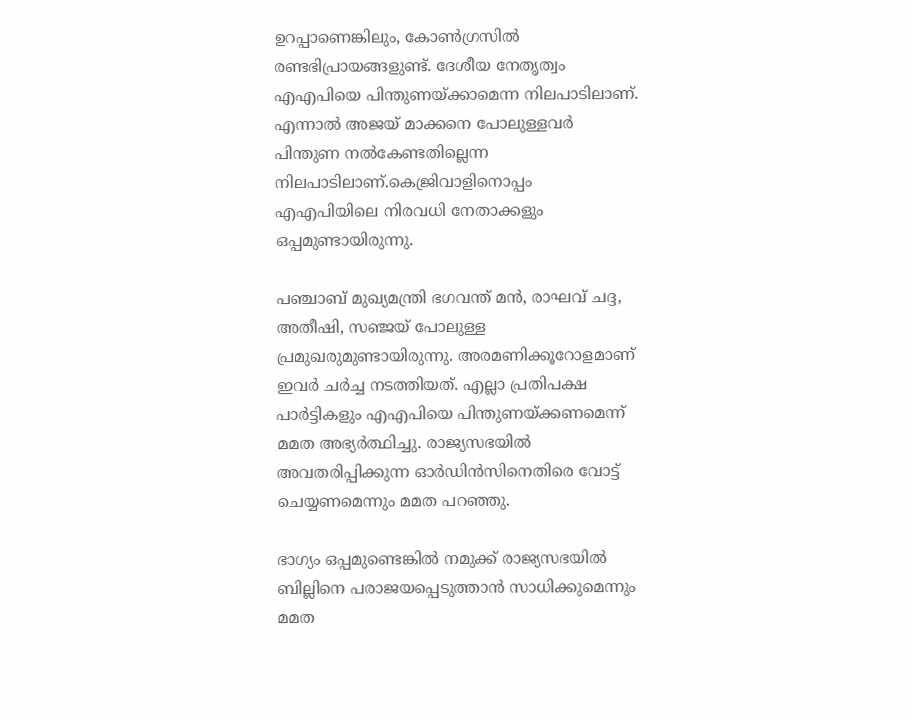ഉറപ്പാണെങ്കിലും, കോണ്‍ഗ്രസില്‍ രണ്ടഭിപ്രായങ്ങളുണ്ട്. ദേശീയ നേതൃത്വം എഎപിയെ പിന്തുണയ്ക്കാമെന്ന നിലപാടിലാണ്. എന്നാല്‍ അജയ് മാക്കനെ പോലുള്ളവര്‍ പിന്തുണ നല്‍കേണ്ടതില്ലെന്ന നിലപാടിലാണ്.കെജ്രിവാളിനൊപ്പം എഎപിയിലെ നിരവധി നേതാക്കളും ഒപ്പമുണ്ടായിരുന്നു.

പഞ്ചാബ് മുഖ്യമന്ത്രി ഭഗവന്ത് മന്‍, രാഘവ് ചദ്ദ, അതീഷി, സഞ്ജയ് പോലുള്ള പ്രമുഖരുമുണ്ടായിരുന്നു. അരമണിക്കൂറോളമാണ് ഇവര്‍ ചര്‍ച്ച നടത്തിയത്. എല്ലാ പ്രതിപക്ഷ പാര്‍ട്ടികളും എഎപിയെ പിന്തുണയ്ക്കണമെന്ന് മമത അഭ്യര്‍ത്ഥിച്ചു. രാജ്യസഭയില്‍ അവതരിപ്പിക്കുന്ന ഓര്‍ഡിന്‍സിനെതിരെ വോട്ട് ചെയ്യണമെന്നും മമത പറഞ്ഞു.

ഭാഗ്യം ഒപ്പമുണ്ടെങ്കില്‍ നമുക്ക് രാജ്യസഭയില്‍ ബില്ലിനെ പരാജയപ്പെടുത്താന്‍ സാധിക്കുമെന്നും മമത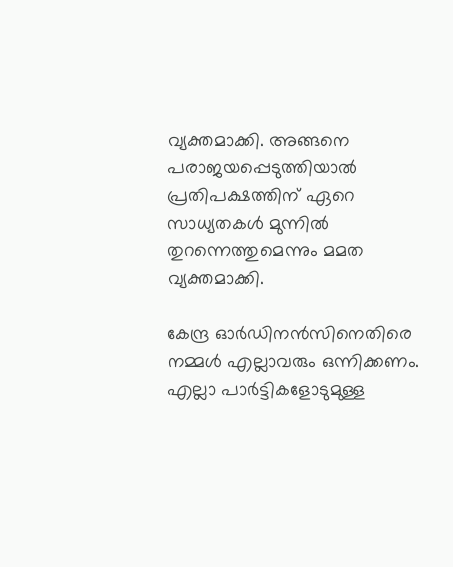വ്യക്തമാക്കി. അങ്ങനെ പരാജയപ്പെടുത്തിയാല്‍ പ്രതിപക്ഷത്തിന് ഏറെ സാധ്യതകള്‍ മുന്നില്‍ തുറന്നെത്തുമെന്നും മമത വ്യക്തമാക്കി.

കേന്ദ്ര ഓര്‍ഡിനന്‍സിനെതിരെ നമ്മള്‍ എല്ലാവരും ഒന്നിക്കണം. എല്ലാ പാര്‍ട്ടികളോടുമുള്ള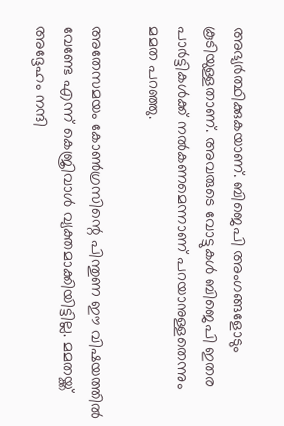അഭ്യര്‍ത്ഥിക്കുകയാണ്. ബിജെപി അംഗങ്ങളോടും കൂടിയുള്ളതാണ്. അവരുടെ വോട്ടുകള്‍ ബിജെപി ഇതര പാര്‍ട്ടികള്‍ക്ക് നല്‍കണമെന്നാണ് പറയാനുള്ളതെന്നും മമത പറഞ്ഞു.

അതേസമയം കോണ്‍ഗ്രസിന്റെ പിന്തുണ ഈ വിഷയത്തില്‍ വേണ്ടേ എന്ന് കെജ്രിവാള്‍ വ്യക്തമാക്കിയിട്ടില്ല. മമതയ്ക്ക് അദ്ദേഹം നന്ദി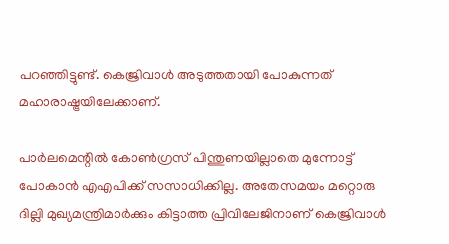പറഞ്ഞിട്ടുണ്ട്. കെജ്രിവാള്‍ അടുത്തതായി പോകുന്നത് മഹാരാഷ്ട്രയിലേക്കാണ്.

പാര്‍ലമെന്റില്‍ കോണ്‍ഗ്രസ് പിന്തുണയില്ലാതെ മുന്നോട്ട് പോകാന്‍ എഎപിക്ക് സസാധിക്കില്ല. അതേസമയം മറ്റൊരു ദില്ലി മുഖ്യമന്ത്രിമാര്‍ക്കും കിട്ടാത്ത പ്രിവിലേജിനാണ് കെജ്രിവാള്‍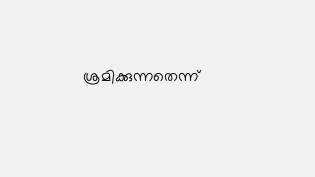ശ്രമിക്കുന്നതെന്ന്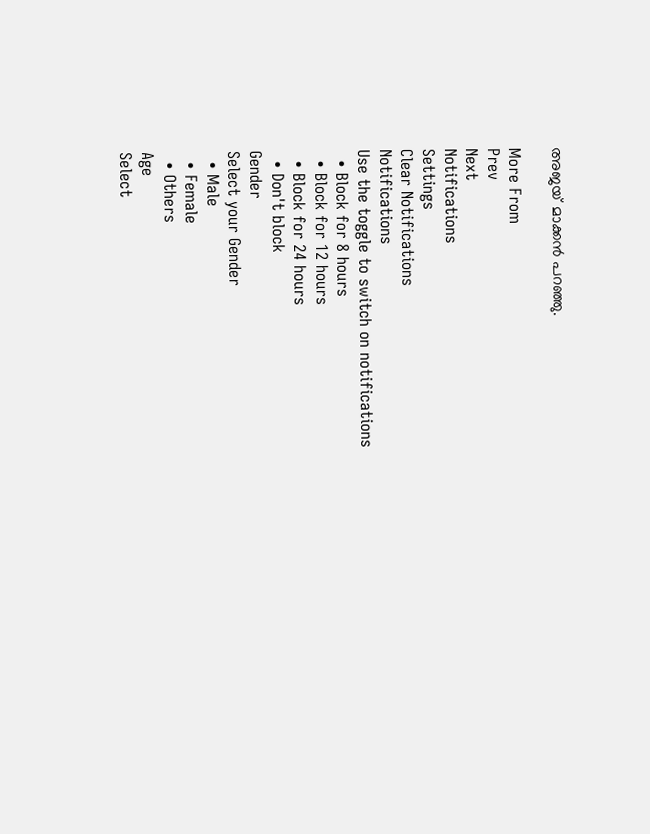അജയ് മാക്കന്‍ പറഞ്ഞു.

More From
Prev
Next
Notifications
Settings
Clear Notifications
Notifications
Use the toggle to switch on notifications
  • Block for 8 hours
  • Block for 12 hours
  • Block for 24 hours
  • Don't block
Gender
Select your Gender
  • Male
  • Female
  • Others
Age
Select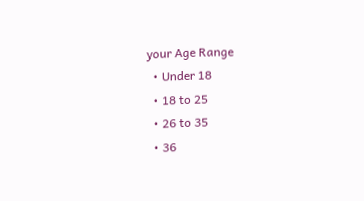your Age Range
  • Under 18
  • 18 to 25
  • 26 to 35
  • 36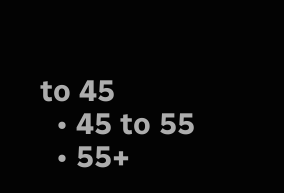to 45
  • 45 to 55
  • 55+